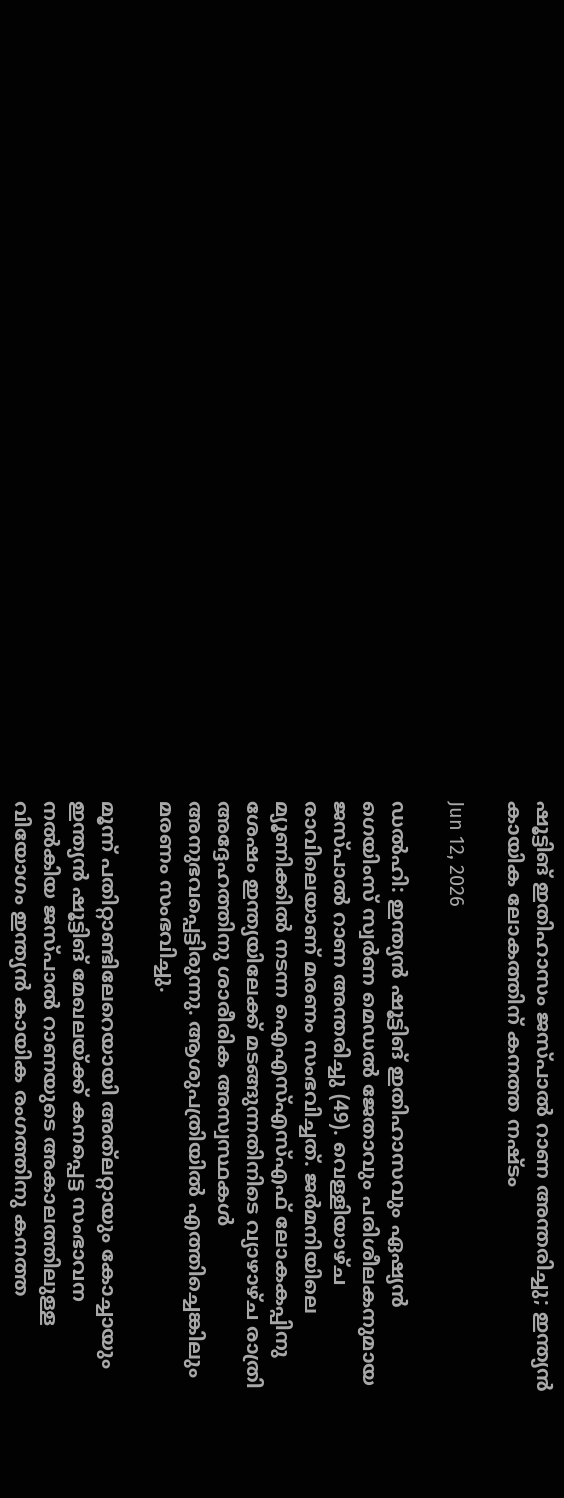ഷൂട്ടിങ് ഇതിഹാസം ജസ്പാൽ റാണ അന്തരിച്ചു; ഇന്ത്യൻ കായിക ലോകത്തിന് കനത്ത നഷ്ടം

Jun 12, 2026

ഡൽഹി: ഇന്ത്യൻ ഷൂട്ടിങ് ഇതിഹാസവും ഏഷ്യൻ ഗെയിംസ് സ്വർണ മെഡൽ ജേതാവും പരിശീലകനുമായ ജസ്പാൽ റാണ അന്തരിച്ചു (49). വെള്ളിയാഴ്ച രാവിലെയാണ് മരണം സംഭവിച്ചത്. ജർമനിയിലെ മ്യൂണിക്കിൽ നടന്ന ഐഎസ്എസ്എഫ് ലോകകപ്പിനു ശേഷം ഇന്ത്യയിലേക്ക് മടങ്ങുന്നതിനിടെ വ്യാഴാഴ്ച രാത്രി അദ്ദേഹത്തിനു ശാരീരിക അസ്വസ്ഥകൾ അനുഭവപ്പെട്ടിരുന്നു. ആശുപത്രിയിൽ എത്തിച്ചെങ്കിലും മരണം സംഭവിച്ചു.

മൂന്ന് പതിറ്റാണ്ടിലേറെയായി അത്‌ലറ്റായും കോച്ചായും ഇന്ത്യൻ ഷൂട്ടിങ് മേഖലയ്ക്ക് കനപ്പെട്ട സംഭാവന നൽകിയ ജസ്പാൽ റാണയുടെ അകാലത്തിലുള്ള വിയോഗം ഇന്ത്യൻ കായിക രംഗത്തിനു കനത്ത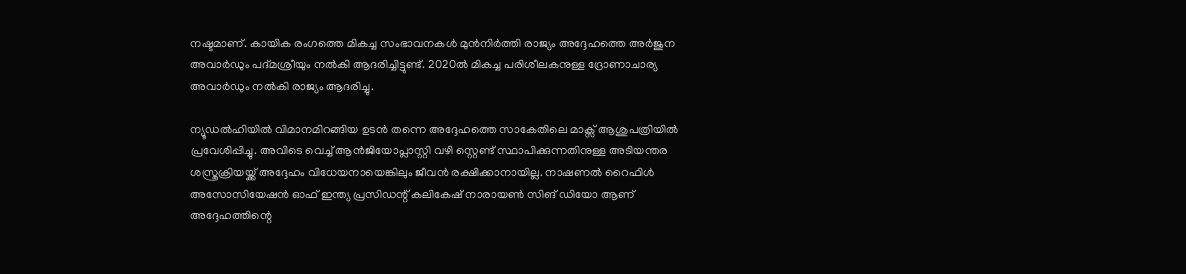നഷ്ടമാണ്. കായിക രംഗത്തെ മികച്ച സംഭാവനകൾ മുൻനിർത്തി രാജ്യം അദ്ദേഹത്തെ അർജുന അവാർഡും പദ്മശ്രീയും നൽകി ആദരിച്ചിട്ടുണ്ട്. 2020ൽ മികച്ച പരിശീലകനുള്ള ദ്രോണാചാര്യ അവാർഡും നൽകി രാജ്യം ആദരിച്ചു.

ന്യൂഡൽഹിയിൽ വിമാനമിറങ്ങിയ ഉടൻ തന്നെ അദ്ദേഹത്തെ സാകേതിലെ മാക്സ് ആശുപത്രിയിൽ പ്രവേശിപ്പിച്ചു. അവിടെ വെച്ച് ആൻജിയോപ്ലാസ്റ്റി വഴി സ്റ്റെണ്ട് സ്ഥാപിക്കുന്നതിനുള്ള അടിയന്തര ശസ്ത്രക്രിയയ്ക്ക് അദ്ദേഹം വിധേയനായെങ്കിലും ജീവൻ രക്ഷിക്കാനായില്ല. നാഷണൽ റൈഫിൾ അസോസിയേഷൻ ഓഫ് ഇന്ത്യ പ്രസിഡന്റ് കലികേഷ് നാരായൺ സിങ് ഡിയോ ആണ് അദ്ദേഹത്തിന്റെ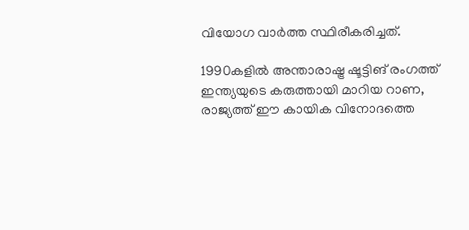വിയോഗ വാർത്ത സ്ഥിരീകരിച്ചത്.

1990കളിൽ അന്താരാഷ്ട്ര ഷൂട്ടിങ് രംഗത്ത് ഇന്ത്യയുടെ കരുത്തായി മാറിയ റാണ, രാജ്യത്ത് ഈ കായിക വിനോദത്തെ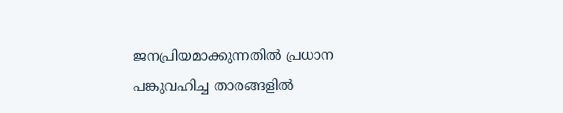ജനപ്രിയമാക്കുന്നതിൽ പ്രധാന പങ്കുവഹിച്ച താരങ്ങളിൽ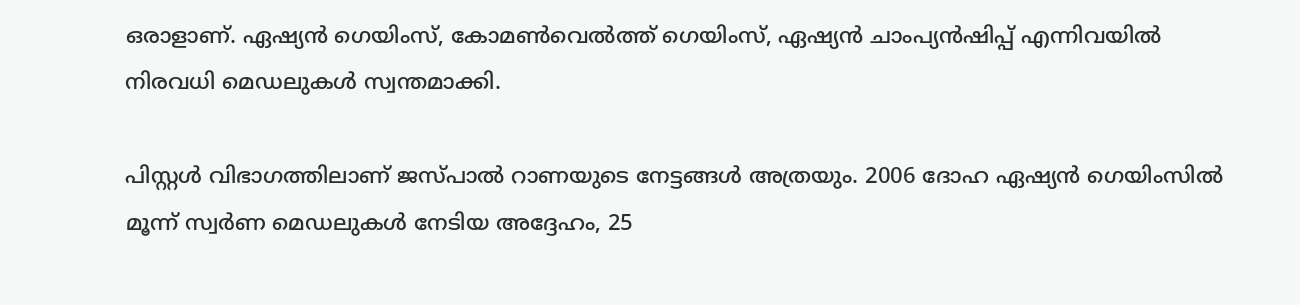ഒരാളാണ്. ഏഷ്യൻ ഗെയിംസ്, കോമൺവെൽത്ത് ഗെയിംസ്, ഏഷ്യൻ ചാംപ്യൻഷിപ്പ് എന്നിവയിൽ നിരവധി മെഡലുകൾ സ്വന്തമാക്കി.

പിസ്റ്റൾ വിഭാഗത്തിലാണ് ജസ്പാൽ റാണയുടെ നേട്ടങ്ങൾ അത്രയും. 2006 ദോഹ ഏഷ്യൻ ഗെയിംസിൽ മൂന്ന് സ്വർണ മെഡലുകൾ നേടിയ അദ്ദേഹം, 25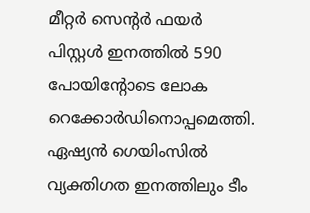മീറ്റർ സെന്റർ ഫയർ പിസ്റ്റൾ ഇനത്തിൽ 590 പോയിന്റോടെ ലോക റെക്കോർഡിനൊപ്പമെത്തി. ഏഷ്യൻ ഗെയിംസിൽ വ്യക്തിഗത ഇനത്തിലും ടീം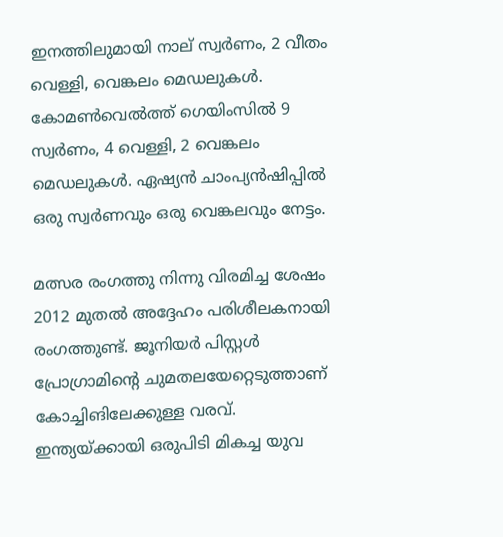ഇനത്തിലുമായി നാല് സ്വർണം, 2 വീതം വെള്ളി, വെങ്കലം മെഡലുകൾ. കോമൺവെൽത്ത് ഗെയിംസിൽ 9 സ്വർണം, 4 വെള്ളി, 2 വെങ്കലം മെഡലുകൾ. ഏഷ്യൻ ചാംപ്യൻഷിപ്പിൽ ഒരു സ്വർണവും ഒരു വെങ്കലവും നേട്ടം.

മത്സര രംഗത്തു നിന്നു വിരമിച്ച ശേഷം 2012 മുതൽ അദ്ദേഹം പരിശീലകനായി രംഗത്തുണ്ട്. ജൂനിയർ പിസ്റ്റൾ പ്രോഗ്രാമിന്റെ ചുമതലയേറ്റെടുത്താണ് കോച്ചിങിലേക്കുള്ള വരവ്. ഇന്ത്യയ്ക്കായി ഒരുപിടി മികച്ച യുവ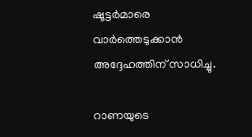ഷൂട്ടർമാരെ വാർത്തെടുക്കാൻ അദ്ദേഹത്തിന് സാധിച്ചു.

റാണയുടെ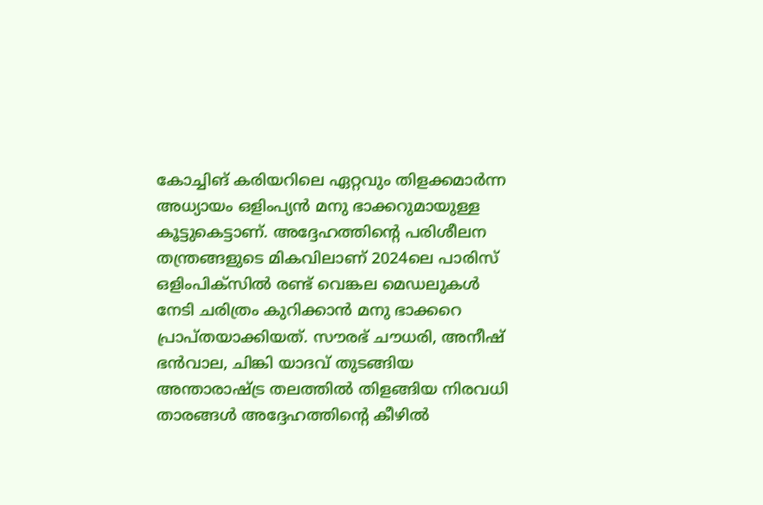കോച്ചിങ് കരിയറിലെ ഏറ്റവും തിളക്കമാർന്ന അധ്യായം ഒളിംപ്യൻ മനു ഭാക്കറുമായുള്ള കൂട്ടുകെട്ടാണ്. അദ്ദേഹത്തിന്റെ പരിശീലന തന്ത്രങ്ങളുടെ മികവിലാണ് 2024ലെ പാരിസ് ഒളിംപിക്സിൽ രണ്ട് വെങ്കല മെഡലുകൾ നേടി ചരിത്രം കുറിക്കാൻ മനു ഭാക്കറെ പ്രാപ്തയാക്കിയത്. സൗരഭ് ചൗധരി, അനീഷ് ഭൻവാല, ചിങ്കി യാദവ് തുടങ്ങിയ അന്താരാഷ്ട്ര തലത്തിൽ തിളങ്ങിയ നിരവധി താരങ്ങൾ അദ്ദേഹത്തിന്റെ കീഴിൽ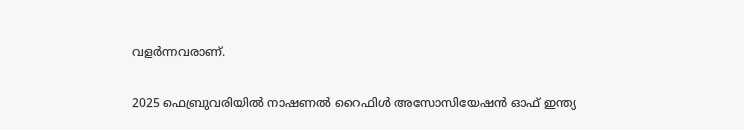വളർന്നവരാണ്.

2025 ഫെബ്രുവരിയിൽ നാഷണൽ റൈഫിൾ അസോസിയേഷൻ ഓഫ് ഇന്ത്യ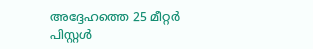അദ്ദേഹത്തെ 25 മീറ്റർ പിസ്റ്റൾ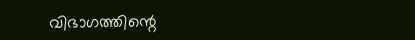വിഭാഗത്തിന്റെ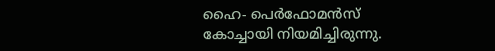ഹൈ- പെർഫോമൻസ് കോച്ചായി നിയമിച്ചിരുന്നു.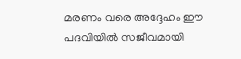മരണം വരെ അദ്ദേഹം ഈ പദവിയിൽ സജീവമായി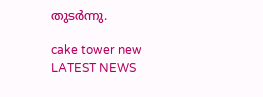തുടർന്നു.

cake tower new
LATEST NEWS